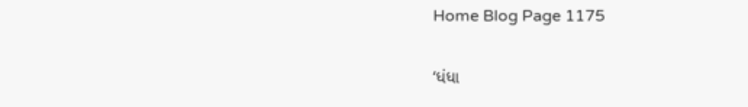Home Blog Page 1175

‘ધંધા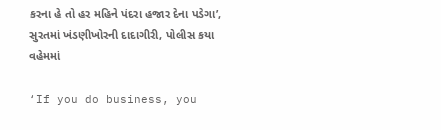કરના હે તો હર મહિને પંદરા હજાર દેના પડેગા’, સુરતમાં ખંડણીખોરની દાદાગીરી, પોલીસ કયા વહેમમાં

‘If you do business, you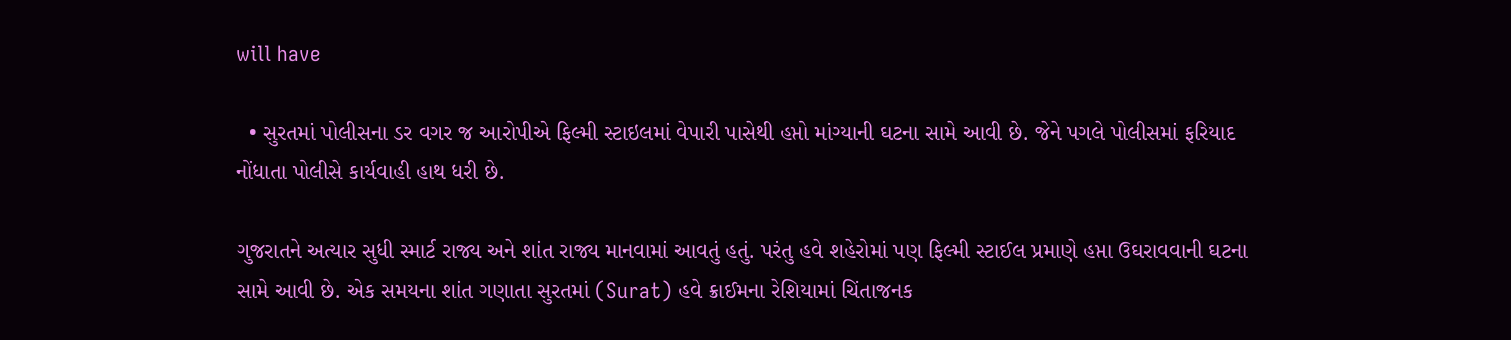will have

  • સુરતમાં પોલીસના ડર વગર જ આરોપીએ ફિલ્મી સ્ટાઇલમાં વેપારી પાસેથી હપ્તો માંગ્યાની ઘટના સામે આવી છે. જેને પગલે પોલીસમાં ફરિયાદ નોંધાતા પોલીસે કાર્યવાહી હાથ ધરી છે.

ગુજરાતને અત્યાર સુધી સ્માર્ટ રાજ્ય અને શાંત રાજ્ય માનવામાં આવતું હતું. પરંતુ હવે શહેરોમાં પણ ફિલ્મી સ્ટાઈલ પ્રમાણે હપ્તા ઉઘરાવવાની ઘટના સામે આવી છે. એક સમયના શાંત ગણાતા સુરતમાં (Surat) હવે ક્રાઈમના રેશિયામાં ચિંતાજનક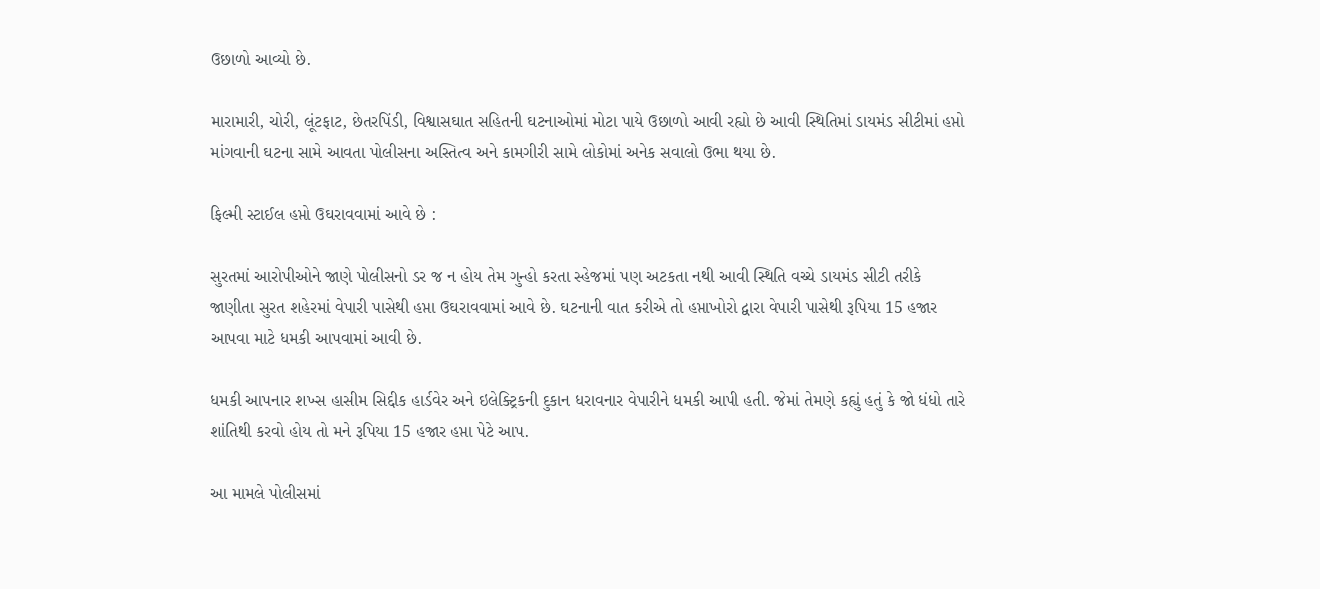ઉછાળો આવ્યો છે.

મારામારી, ચોરી, લૂંટફાટ, છેતરપિંડી, વિશ્વાસઘાત સહિતની ઘટનાઓમાં મોટા પાયે ઉછાળો આવી રહ્યો છે આવી સ્થિતિમાં ડાયમંડ સીટીમાં હપ્તો માંગવાની ઘટના સામે આવતા પોલીસના અસ્તિત્વ અને કામગીરી સામે લોકોમાં અનેક સવાલો ઉભા થયા છે.

ફિલ્મી સ્ટાઈલ હપ્તો ઉઘરાવવામાં આવે છે :

સુરતમાં આરોપીઓને જાણે પોલીસનો ડર જ ન હોય તેમ ગુન્હો કરતા સ્હેજમાં પણ અટકતા નથી આવી સ્થિતિ વચ્ચે ડાયમંડ સીટી તરીકે જાણીતા સુરત શહેરમાં વેપારી પાસેથી હપ્તા ઉઘરાવવામાં આવે છે. ઘટનાની વાત કરીએ તો હપ્તાખોરો દ્વારા વેપારી પાસેથી રૂપિયા 15 હજાર આપવા માટે ધમકી આપવામાં આવી છે.

ધમકી આપનાર શખ્સ હાસીમ સિદ્દીક હાર્ડવેર અને ઇલેક્ટ્રિકની દુકાન ધરાવનાર વેપારીને ધમકી આપી હતી. જેમાં તેમણે કહ્યું હતું કે જો ધંધો તારે શાંતિથી કરવો હોય તો મને રૂપિયા 15 હજાર હપ્તા પેટે આપ.

આ મામલે પોલીસમાં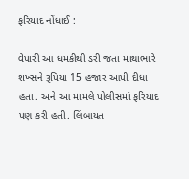ફરિયાદ નોંધાઈ :

વેપારી આ ધમકીથી ડરી જતા માથાભારે શખ્સને રૂપિયા 15 હજાર આપી દીધા હતા. અને આ મામલે પોલીસમાં ફરિયાદ પણ કરી હતી. લિંબાયત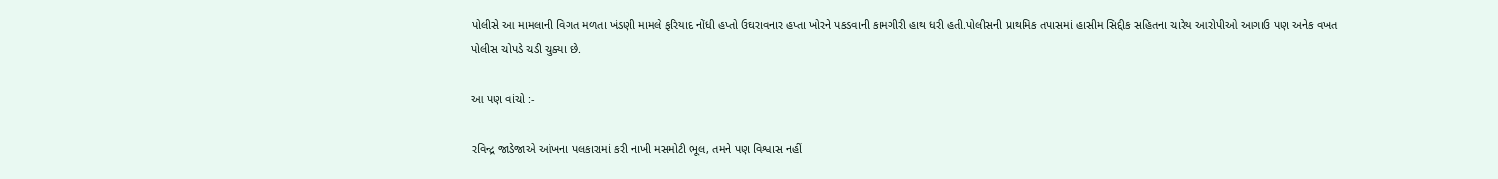પોલીસે આ મામલાની વિગત મળતા ખંડણી મામલે ફરિયાદ નોંધી હપ્તો ઉઘરાવનાર હપ્તા ખોરને પકડવાની કામગીરી હાથ ધરી હતી.પોલીસની પ્રાથમિક તપાસમાં હાસીમ સિદ્દીક સહિતના ચારેય આરોપીઓ આગાઉ પણ અનેક વખત પોલીસ ચોપડે ચડી ચુક્યા છે.

આ પણ વાંચો :-

રવિન્દ્ર જાડેજાએ આંખના પલકારામાં કરી નાખી મસમોટી ભૂલ, તમને પણ વિશ્વાસ નહીં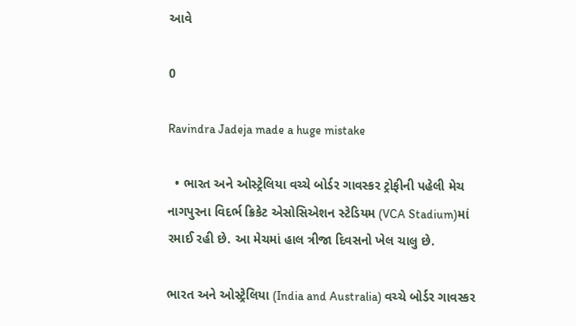આવે

0

Ravindra Jadeja made a huge mistake

  • ભારત અને ઓસ્ટ્રેલિયા વચ્ચે બોર્ડર ગાવસ્કર ટ્રોફીની પહેલી મેચ નાગપુરના વિદર્ભ ક્રિકેટ એસોસિએશન સ્ટેડિયમ (VCA Stadium)માં રમાઈ રહી છે. આ મેચમાં હાલ ત્રીજા દિવસનો ખેલ ચાલુ છે.

ભારત અને ઓસ્ટ્રેલિયા (India and Australia) વચ્ચે બોર્ડર ગાવસ્કર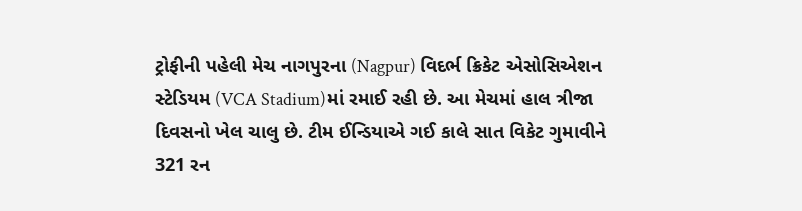ટ્રોફીની પહેલી મેચ નાગપુરના (Nagpur) વિદર્ભ ક્રિકેટ એસોસિએશન સ્ટેડિયમ (VCA Stadium)માં રમાઈ રહી છે. આ મેચમાં હાલ ત્રીજા દિવસનો ખેલ ચાલુ છે. ટીમ ઈન્ડિયાએ ગઈ કાલે સાત વિકેટ ગુમાવીને 321 રન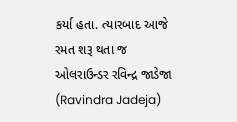કર્યા હતા. ત્યારબાદ આજે રમત શરૂ થતા જ ઓલરાઉન્ડર રવિન્દ્ર જાડેજા (Ravindra Jadeja)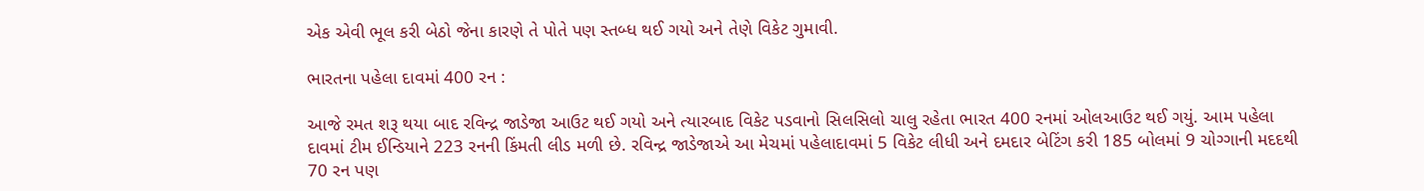એક એવી ભૂલ કરી બેઠો જેના કારણે તે પોતે પણ સ્તબ્ધ થઈ ગયો અને તેણે વિકેટ ગુમાવી.

ભારતના પહેલા દાવમાં 400 રન :

આજે રમત શરૂ થયા બાદ રવિન્દ્ર જાડેજા આઉટ થઈ ગયો અને ત્યારબાદ વિકેટ પડવાનો સિલસિલો ચાલુ રહેતા ભારત 400 રનમાં ઓલઆઉટ થઈ ગયું. આમ પહેલા દાવમાં ટીમ ઈન્ડિયાને 223 રનની કિંમતી લીડ મળી છે. રવિન્દ્ર જાડેજાએ આ મેચમાં પહેલાદાવમાં 5 વિકેટ લીધી અને દમદાર બેટિંગ કરી 185 બોલમાં 9 ચોગ્ગાની મદદથી 70 રન પણ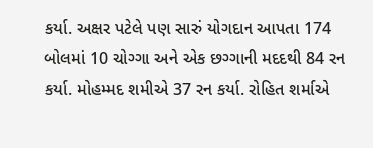કર્યા. અક્ષર પટેલે પણ સારું યોગદાન આપતા 174 બોલમાં 10 ચોગ્ગા અને એક છગ્ગાની મદદથી 84 રન કર્યા. મોહમ્મદ શમીએ 37 રન કર્યા. રોહિત શર્માએ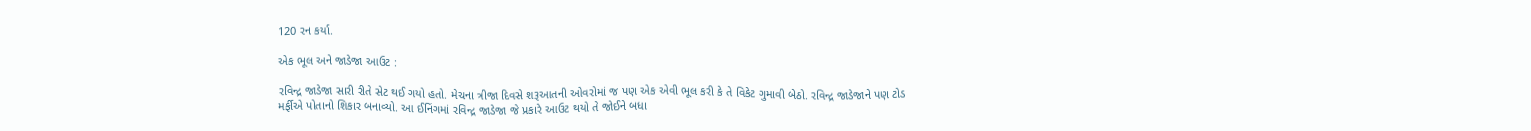120 રન કર્યા.

એક ભૂલ અને જાડેજા આઉટ :

રવિન્દ્ર જાડેજા સારી રીતે સેટ થઈ ગયો હતો. મેચના ત્રીજા દિવસે શરૂઆતની ઓવરોમાં જ પણ એક એવી ભૂલ કરી કે તે વિકેટ ગુમાવી બેઠો. રવિન્દ્ર જાડેજાને પણ ટોડ મર્ફીએ પોતાનો શિકાર બનાવ્યો. આ ઈનિંગમાં રવિન્દ્ર જાડેજા જે પ્રકારે આઉટ થયો તે જોઈને બધા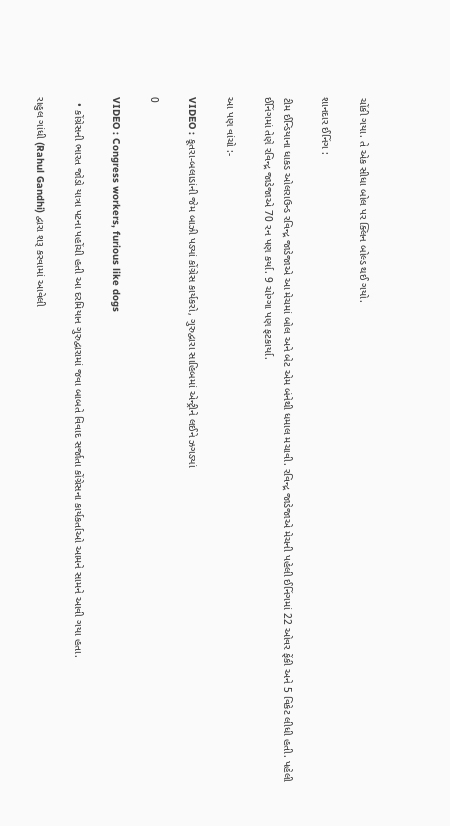ચોંકી ગયા. તે એક સીધા બોલ પર ક્લિન બોલ્ડ થઈ ગયો.

શાનદાર ઈનિંગ :

ટીમ ઈન્ડિયાના ધાકડ ઓલરાઉન્ડ રવિન્દ્ર જાડેજાએ આ મેચમાં બોલ અને બેટ એમ બંનેથી ધમાલ મચાવી. રવિન્દ્ર જાડેજાએ મેચની પહેલી ઈનિંગમાં 22 ઓવર ફેંકી અને 5 વિકેટ લીધી હતી. પહેલી ઈનિંગમાં તેણે રવિન્દ્ર જાડેજાએ 70 રન પણ કર્યા. 9 ચોગ્ગા પણ ફટકાર્યા.

આ પણ વાંચો :-

VIDEO : કૂતરા-બલાડાંની જેમ બાઝી પડ્યાં કોંગ્રેસ કાર્યકરો, ગુરુદ્વારા સાહિબમાં એન્ટ્રીને લઈને ઝગડ્યાં

0

VIDEO : Congress workers, furious like dogs

  • કોંગ્રેસની ભારત જોડો યાત્રા પટના પહોંચી હતી આ દરમિયાન ગુરુદ્વારામાં જવા બાબતે વિવાદ સર્જાતા કોંગ્રેસના કાર્યકર્તાઓ આમને સામને આવી ગયા હતા.

રાહુલ ગાંધી (Rahul Gandhi) દ્વારા શરૂ કરવામાં આવેલી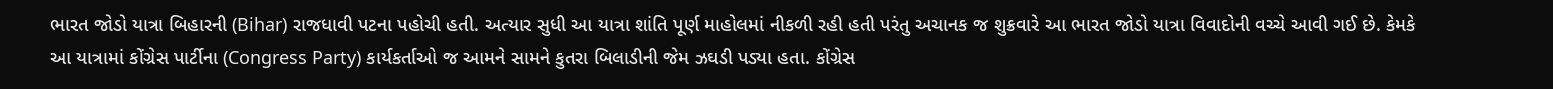ભારત જોડો યાત્રા બિહારની (Bihar) રાજધાવી પટના પહોચી હતી. અત્યાર સુધી આ યાત્રા શાંતિ પૂર્ણ માહોલમાં નીકળી રહી હતી પરંતુ અચાનક જ શુક્રવારે આ ભારત જોડો યાત્રા વિવાદોની વચ્ચે આવી ગઈ છે. કેમકે આ યાત્રામાં કોંગ્રેસ પાર્ટીના (Congress Party) કાર્યકર્તાઓ જ આમને સામને કુતરા બિલાડીની જેમ ઝઘડી પડ્યા હતા. કોંગ્રેસ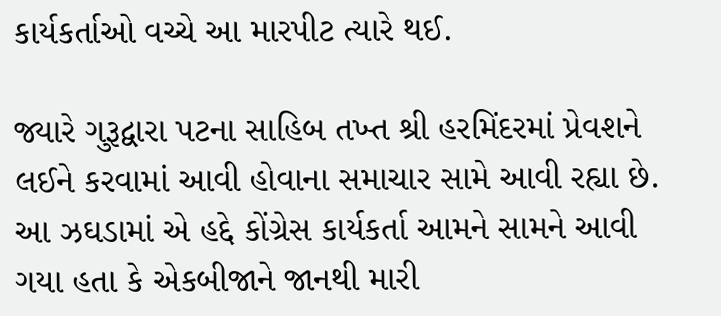કાર્યકર્તાઓ વચ્ચે આ મારપીટ ત્યારે થઈ.

જ્યારે ગુરૂદ્વારા પટના સાહિબ તખ્ત શ્રી હરમિંદરમાં પ્રેવશને લઈને કરવામાં આવી હોવાના સમાચાર સામે આવી રહ્યા છે. આ ઝઘડામાં એ હદ્દે કોંગ્રેસ કાર્યકર્તા આમને સામને આવી ગયા હતા કે એકબીજાને જાનથી મારી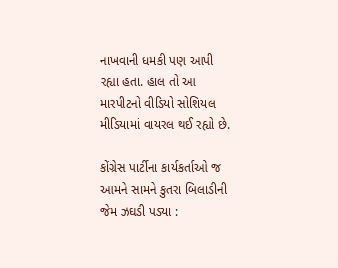નાખવાની ધમકી પણ આપી રહ્યા હતા. હાલ તો આ મારપીટનો વીડિયો સોશિયલ મીડિયામાં વાયરલ થઈ રહ્યો છે.

કોંગ્રેસ પાર્ટીના કાર્યકર્તાઓ જ આમને સામને કુતરા બિલાડીની જેમ ઝઘડી પડ્યા :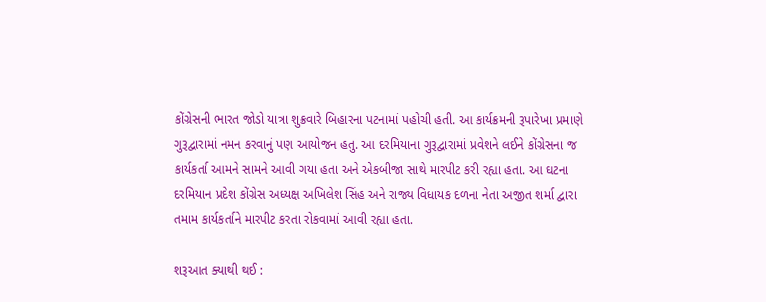કોંગ્રેસની ભારત જોડો યાત્રા શુક્રવારે બિહારના પટનામાં પહોચી હતી. આ કાર્યક્રમની રૂપારેખા પ્રમાણે ગુરૂદ્વારામાં નમન કરવાનું પણ આયોજન હતુ. આ દરમિયાના ગુરૂદ્વારામાં પ્રવેશને લઈને કોંગ્રેસના જ કાર્યકર્તા આમને સામને આવી ગયા હતા અને એકબીજા સાથે મારપીટ કરી રહ્યા હતા. આ ઘટના દરમિયાન પ્રદેશ કોંગ્રેસ અધ્યક્ષ અખિલેશ સિંહ અને રાજ્ય વિધાયક દળના નેતા અજીત શર્મા દ્વારા તમામ કાર્યકર્તાને મારપીટ કરતા રોકવામાં આવી રહ્યા હતા.

શરૂઆત ક્યાથી થઈ :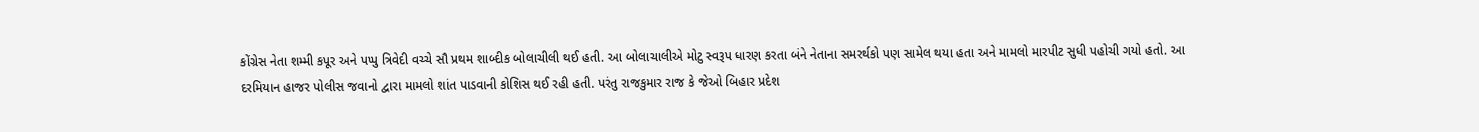કોંગ્રેસ નેતા શમ્મી કપૂર અને પપ્પુ ત્રિવેદી વચ્ચે સૌ પ્રથમ શાબ્દીક બોલાચીલી થઈ હતી. આ બોલાચાલીએ મોટુ સ્વરૂપ ધારણ કરતા બંને નેતાના સમરર્થકો પણ સામેલ થયા હતા અને મામલો મારપીટ સુધી પહોચી ગયો હતો. આ દરમિયાન હાજર પોલીસ જવાનો દ્વારા મામલો શાંત પાડવાની કોશિસ થઈ રહી હતી. પરંતુ રાજકુમાર રાજ કે જેઓ બિહાર પ્રદેશ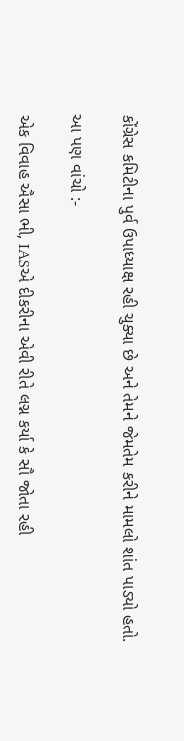કોંગ્રેસ કમિટીના પુર્વ ઉપાધ્યાક્ષ રહી ચુક્યા છે અને તેમને જેમતેમ કરીને મામલો શાંત પાડ્યો હતો.

આ પણ વાંચો :-

એક વિવાહ ઐસા ભી, IASએ દીકરીના એવી રીતે લગ્ન કર્યા કે સૌ જોતા રહી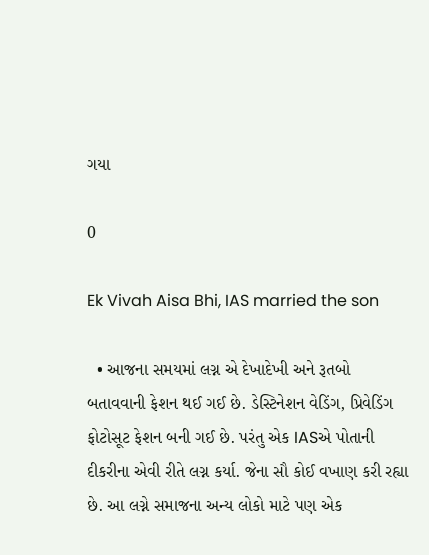ગયા

0

Ek Vivah Aisa Bhi, IAS married the son

  • આજના સમયમાં લગ્ન એ દેખાદેખી અને રૂતબો બતાવવાની ફેશન થઈ ગઈ છે. ડેસ્ટિનેશન વેડિંગ, પ્રિવેડિંગ ફોટોસૂટ ફેશન બની ગઈ છે. પરંતુ એક IASએ પોતાની દીકરીના એવી રીતે લગ્ન કર્યા. જેના સૌ કોઈ વખાણ કરી રહ્યા છે. આ લગ્ને સમાજના અન્ય લોકો માટે પણ એક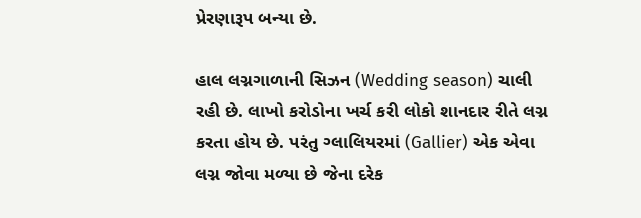પ્રેરણારૂપ બન્યા છે.

હાલ લગ્નગાળાની સિઝન (Wedding season) ચાલી રહી છે. લાખો કરોડોના ખર્ચ કરી લોકો શાનદાર રીતે લગ્ન કરતા હોય છે. પરંતુ ગ્લાલિયરમાં (Gallier) એક એવા લગ્ન જોવા મળ્યા છે જેના દરેક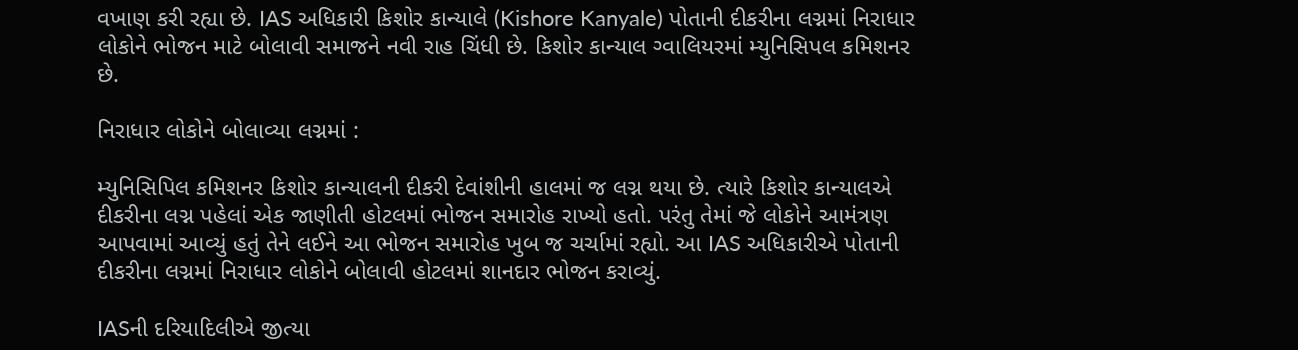વખાણ કરી રહ્યા છે. IAS અધિકારી કિશોર કાન્યાલે (Kishore Kanyale) પોતાની દીકરીના લગ્નમાં નિરાધાર લોકોને ભોજન માટે બોલાવી સમાજને નવી રાહ ચિંધી છે. કિશોર કાન્યાલ ગ્વાલિયરમાં મ્યુનિસિપલ કમિશનર છે.

નિરાધાર લોકોને બોલાવ્યા લગ્નમાં :

મ્યુનિસિપિલ કમિશનર કિશોર કાન્યાલની દીકરી દેવાંશીની હાલમાં જ લગ્ન થયા છે. ત્યારે કિશોર કાન્યાલએ દીકરીના લગ્ન પહેલાં એક જાણીતી હોટલમાં ભોજન સમારોહ રાખ્યો હતો. પરંતુ તેમાં જે લોકોને આમંત્રણ આપવામાં આવ્યું હતું તેને લઈને આ ભોજન સમારોહ ખુબ જ ચર્ચામાં રહ્યો. આ IAS અધિકારીએ પોતાની દીકરીના લગ્નમાં નિરાધાર લોકોને બોલાવી હોટલમાં શાનદાર ભોજન કરાવ્યું.

IASની દરિયાદિલીએ જીત્યા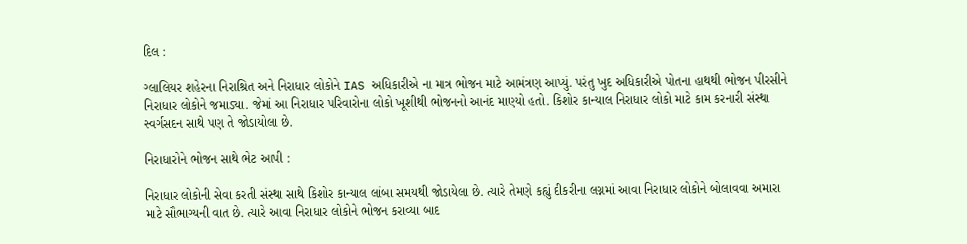દિલ :

ગ્લાલિયર શહેરના નિરાશ્રિત અને નિરાધાર લોકોને IAS અધિકારીએ ના માત્ર ભોજન માટે આમંત્રણ આપ્યું. પરંતુ ખુદ અધિકારીએ પોતના હાથથી ભોજન પીરસીને નિરાધાર લોકોને જમાડ્યા. જેમાં આ નિરાધાર પરિવારોના લોકો ખૂશીથી ભોજનનો આનંદ માણ્યો હતો. કિશોર કાન્યાલ નિરાધાર લોકો માટે કામ કરનારી સંસ્થા સ્વર્ગસદન સાથે પણ તે જોડાયોલા છે.

નિરાધારોને ભોજન સાથે ભેટ આપી :

નિરાધાર લોકોની સેવા કરતી સંસ્થા સાથે કિશોર કાન્યાલ લાંબા સમયથી જોડાયેલા છે. ત્યારે તેમણે કહ્યું દીકરીના લગ્નમાં આવા નિરાધાર લોકોને બોલાવવા અમારા માટે સૌભાગ્યની વાત છે. ત્યારે આવા નિરાધાર લોકોને ભોજન કરાવ્યા બાદ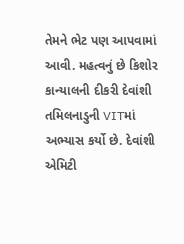તેમને ભેટ પણ આપવામાં આવી. મહત્વનું છે કિશોર કાન્યાલની દીકરી દેવાંશી તમિલનાડુની VITમાં અભ્યાસ કર્યો છે. દેવાંશી એમિટી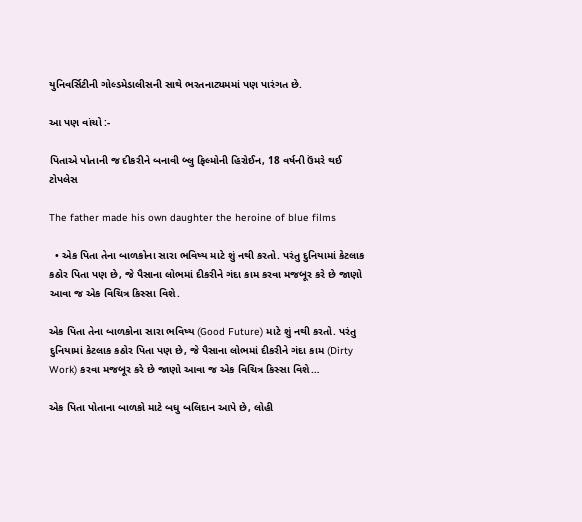યુનિવર્સિટીની ગોલ્ડમેડાલીસની સાથે ભરતનાટ્યમમાં પણ પારંગત છે.

આ પણ વાંચો :-

પિતાએ પોતાની જ દીકરીને બનાવી બ્લુ ફિલ્મોની હિરોઈન, 18 વર્ષની ઉંમરે થઈ ટોપલેસ

The father made his own daughter the heroine of blue films

  • એક પિતા તેના બાળકોના સારા ભવિષ્ય માટે શું નથી કરતો. પરંતુ દુનિયામાં કેટલાક કઠોર પિતા પણ છે, જે પૈસાના લોભમાં દીકરીને ગંદા કામ કરવા મજબૂર કરે છે જાણો આવા જ એક વિચિત્ર કિસ્સા વિશે.

એક પિતા તેના બાળકોના સારા ભવિષ્ય (Good Future) માટે શું નથી કરતો. પરંતુ દુનિયામાં કેટલાક કઠોર પિતા પણ છે, જે પૈસાના લોભમાં દીકરીને ગંદા કામ (Dirty Work) કરવા મજબૂર કરે છે જાણો આવા જ એક વિચિત્ર કિસ્સા વિશે…

એક પિતા પોતાના બાળકો માટે બધુ બલિદાન આપે છે, લોહી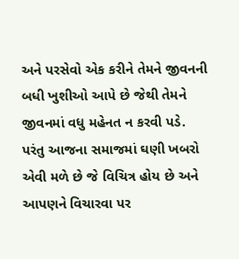અને પરસેવો એક કરીને તેમને જીવનની બધી ખુશીઓ આપે છે જેથી તેમને જીવનમાં વધુ મહેનત ન કરવી પડે. પરંતુ આજના સમાજમાં ઘણી ખબરો એવી મળે છે જે વિચિત્ર હોય છે અને આપણને વિચારવા પર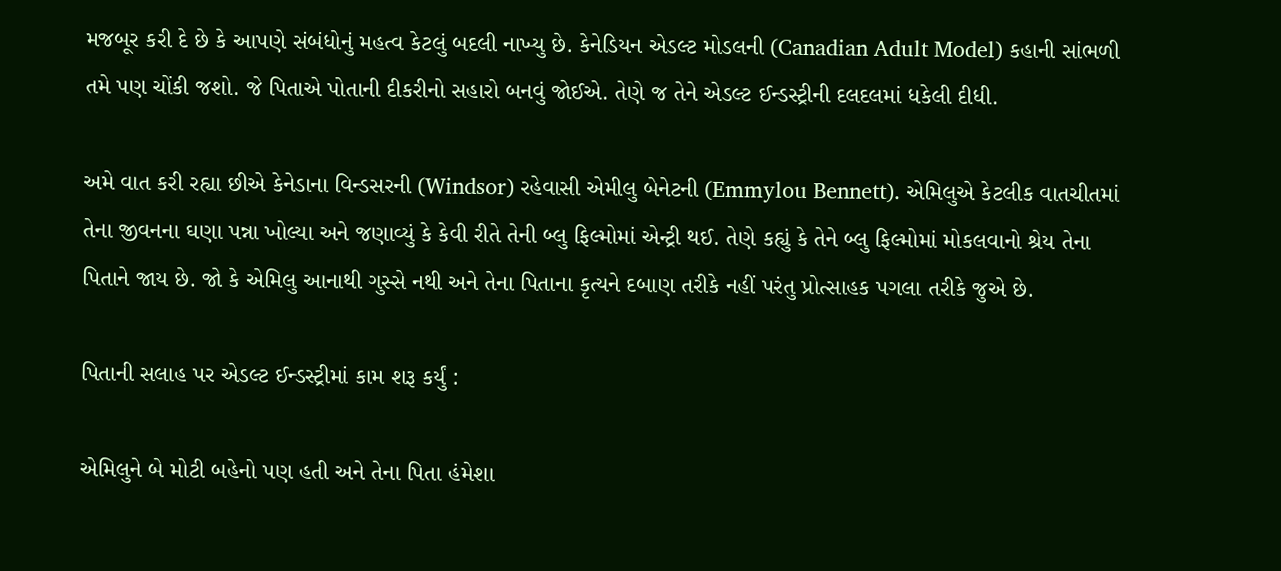મજબૂર કરી દે છે કે આપણે સંબંધોનું મહત્વ કેટલું બદલી નાખ્યુ છે. કેનેડિયન એડલ્ટ મોડલની (Canadian Adult Model) કહાની સાંભળી તમે પણ ચોંકી જશો. જે પિતાએ પોતાની દીકરીનો સહારો બનવું જોઈએ. તેણે જ તેને એડલ્ટ ઈન્ડસ્ટ્રીની દલદલમાં ધકેલી દીધી.

અમે વાત કરી રહ્યા છીએ કેનેડાના વિન્ડસરની (Windsor) રહેવાસી એમીલુ બેનેટની (Emmylou Bennett). એમિલુએ કેટલીક વાતચીતમાં તેના જીવનના ઘણા પન્ના ખોલ્યા અને જણાવ્યું કે કેવી રીતે તેની બ્લુ ફિલ્મોમાં એન્ટ્રી થઈ. તેણે કહ્યું કે તેને બ્લુ ફિલ્મોમાં મોકલવાનો શ્રેય તેના પિતાને જાય છે. જો કે એમિલુ આનાથી ગુસ્સે નથી અને તેના પિતાના કૃત્યને દબાણ તરીકે નહીં પરંતુ પ્રોત્સાહક પગલા તરીકે જુએ છે.

પિતાની સલાહ પર એડલ્ટ ઈન્ડસ્ટ્રીમાં કામ શરૂ કર્યું :

એમિલુને બે મોટી બહેનો પણ હતી અને તેના પિતા હંમેશા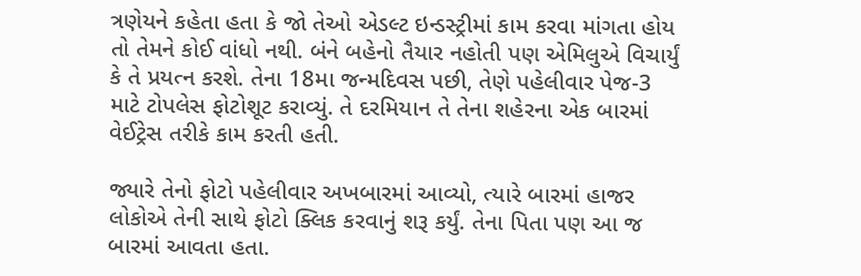ત્રણેયને કહેતા હતા કે જો તેઓ એડલ્ટ ઇન્ડસ્ટ્રીમાં કામ કરવા માંગતા હોય તો તેમને કોઈ વાંધો નથી. બંને બહેનો તૈયાર નહોતી પણ એમિલુએ વિચાર્યું કે તે પ્રયત્ન કરશે. તેના 18મા જન્મદિવસ પછી, તેણે પહેલીવાર પેજ-3 માટે ટોપલેસ ફોટોશૂટ કરાવ્યું. તે દરમિયાન તે તેના શહેરના એક બારમાં વેઈટ્રેસ તરીકે કામ કરતી હતી.

જ્યારે તેનો ફોટો પહેલીવાર અખબારમાં આવ્યો, ત્યારે બારમાં હાજર લોકોએ તેની સાથે ફોટો ક્લિક કરવાનું શરૂ કર્યું. તેના પિતા પણ આ જ બારમાં આવતા હતા.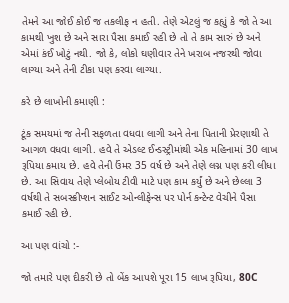તેમને આ જોઈ કોઈ જ તકલીફ ન હતી. તેણે એટલું જ કહ્યું કે જો તે આ કામથી ખુશ છે અને સારા પૈસા કમાઈ રહી છે તો તે કામ સારું છે અને એમાં કંઈ ખોટું નથી. જો કે, લોકો ઘણીવાર તેને ખરાબ નજરથી જોવા લાગ્યા અને તેની ટીકા પણ કરવા લાગ્યા.

કરે છે લાખોની કમાણી :

ટૂંક સમયમાં જ તેની સફળતા વધવા લાગી અને તેના પિતાની પ્રેરણાથી તે આગળ વધવા લાગી. હવે તે એડલ્ટ ઈન્ડસ્ટ્રીમાંથી એક મહિનામાં 30 લાખ રૂપિયા કમાય છે. હવે તેની ઉંમર 35 વર્ષ છે અને તેણે લગ્ન પણ કરી લીધા છે. આ સિવાય તેણે પ્લેબોય ટીવી માટે પણ કામ કર્યું છે અને છેલ્લા 3 વર્ષથી તે સબસ્ક્રીપ્શન સાઈટ ઓન્લીફેન્સ પર પોર્ન કન્ટેન્ટ વેચીને પૈસા કમાઈ રહી છે.

આ પણ વાંચો :-

જો તમારે પણ દીકરી છે તો બેંક આપશે પૂરા 15 લાખ રૂપિયા, 80C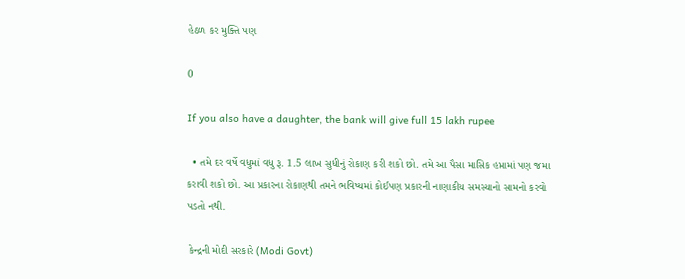હેઠળ કર મુક્તિ પણ

0

If you also have a daughter, the bank will give full 15 lakh rupee

  • તમે દર વર્ષે વધુમાં વધુ રૂ. 1.5 લાખ સુધીનું રોકાણ કરી શકો છો. તમે આ પૈસા માસિક હપ્તામાં પણ જમા કરાવી શકો છો. આ પ્રકારના રોકાણથી તમને ભવિષ્યમાં કોઈપણ પ્રકારની નાણાકીય સમસ્યાનો સામનો કરવો પડતો નથી.

 કેન્દ્રની મોદી સરકારે (Modi Govt)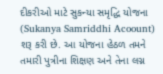દીકરીઓ માટે સુકન્યા સમૃદ્ધિ યોજના (Sukanya Samriddhi Acoount)  શરૂ કરી છે. આ યોજના હેઠળ તમને તમારી પુત્રીના શિક્ષણ અને તેના લગ્ન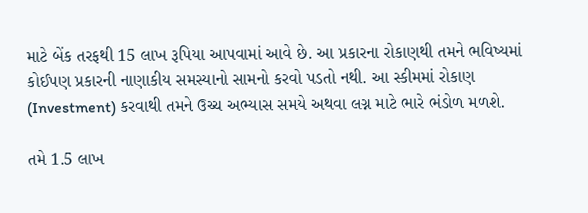માટે બેંક તરફથી 15 લાખ રૂપિયા આપવામાં આવે છે. આ પ્રકારના રોકાણથી તમને ભવિષ્યમાં કોઈપણ પ્રકારની નાણાકીય સમસ્યાનો સામનો કરવો પડતો નથી. આ સ્કીમમાં રોકાણ (Investment) કરવાથી તમને ઉચ્ચ અભ્યાસ સમયે અથવા લગ્ન માટે ભારે ભંડોળ મળશે.

તમે 1.5 લાખ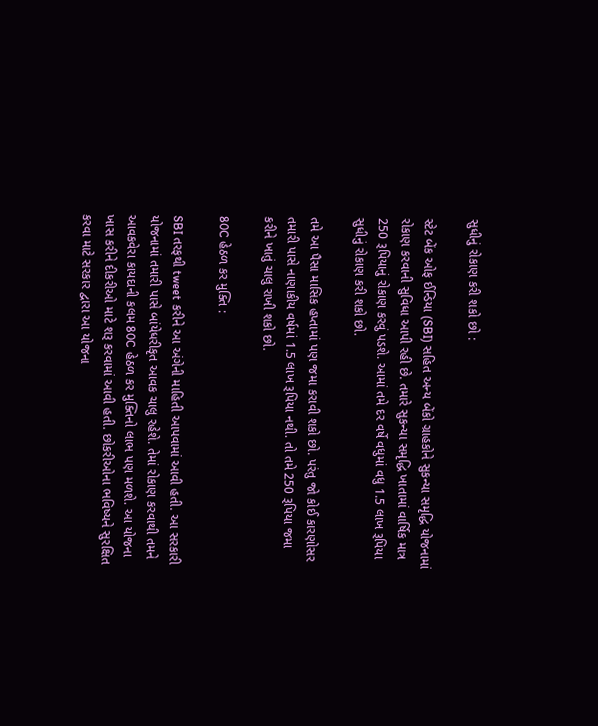સુધીનું રોકાણ કરી શકો છો :

સ્ટેટ બેંક ઓફ ઈન્ડિયા (SBI) સહિત અન્ય બેંકો ગ્રાહકોને સુકન્યા સમૃદ્ધિ યોજનામાં રોકાણ કરવાની સુવિધા આપી રહી છે. તમારે સુકન્યા સમૃદ્ધિ ખાતામાં વાર્ષિક માત્ર 250 રૂપિયાનું રોકાણ કરવું પડશે. આમાં તમે દર વર્ષે વધુમાં વધુ 1.5 લાખ રૂપિયા સુધીનું રોકાણ કરી શકો છો.

તમે આ પૈસા માસિક હપ્તામાં પણ જમા કરાવી શકો છો. પરંતુ જો કોઈ કારણોસર તમારી પાસે નાણાકીય વર્ષમાં 1.5 લાખ રૂપિયા નથી. તો તમે 250 રૂપિયા જમા કરીને ખાતું ચાલુ રાખી શકો છો.

80C હેઠળ કર મુક્તિ :

SBI તરફથી tweet કરીને આ અંગેની માહિતી આપવામાં આવી હતી. આ સરકારી યોજનામાં તમારી પાસે બાંયેધરીકૃત આવક ચાલુ રહેશે. તેમાં રોકાણ કરવાથી તમને આવકવેરા કાયદાની કલમ 80C હેઠળ કર મુક્તિનો લાભ પણ મળશે. આ યોજના ખાસ કરીને દીકરીઓ માટે શરૂ કરવામાં આવી હતી. છોકરીઓના ભવિષ્યને સુરક્ષિત કરવા માટે સરકાર દ્વારા આ યોજના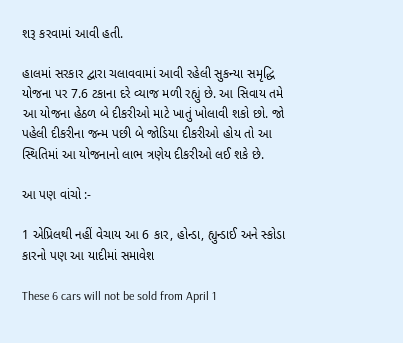શરૂ કરવામાં આવી હતી.

હાલમાં સરકાર દ્વારા ચલાવવામાં આવી રહેલી સુકન્યા સમૃદ્ધિ યોજના પર 7.6 ટકાના દરે વ્યાજ મળી રહ્યું છે. આ સિવાય તમે આ યોજના હેઠળ બે દીકરીઓ માટે ખાતું ખોલાવી શકો છો. જો પહેલી દીકરીના જન્મ પછી બે જોડિયા દીકરીઓ હોય તો આ સ્થિતિમાં આ યોજનાનો લાભ ત્રણેય દીકરીઓ લઈ શકે છે.

આ પણ વાંચો :-

1 એપ્રિલથી નહીં વેચાય આ 6 કાર, હોન્ડા, હ્યુન્ડાઈ અને સ્કોડા કારનો પણ આ યાદીમાં સમાવેશ

These 6 cars will not be sold from April 1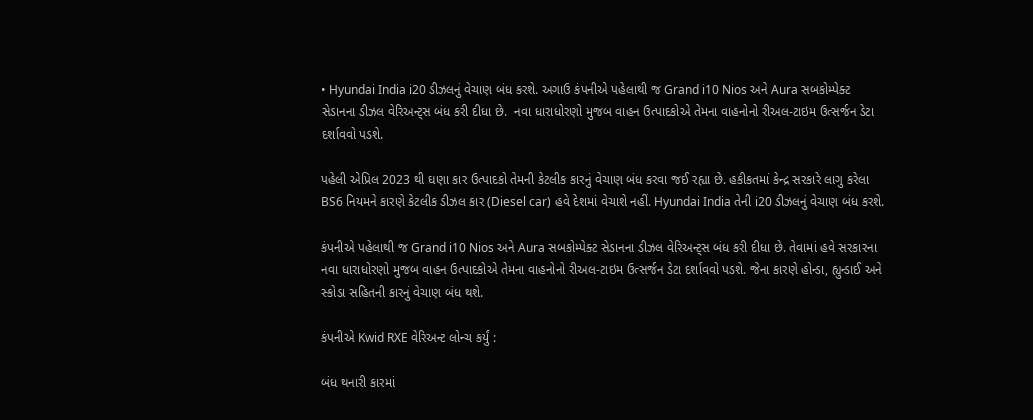• Hyundai India i20 ડીઝલનું વેચાણ બંધ કરશે. અગાઉ કંપનીએ પહેલાથી જ Grand i10 Nios અને Aura સબકોમ્પેક્ટ સેડાનના ડીઝલ વેરિઅન્ટ્સ બંધ કરી દીધા છે.  નવા ધારાધોરણો મુજબ વાહન ઉત્પાદકોએ તેમના વાહનોનો રીઅલ-ટાઇમ ઉત્સર્જન ડેટા દર્શાવવો પડશે.

પહેલી એપ્રિલ 2023 થી ઘણા કાર ઉત્પાદકો તેમની કેટલીક કારનું વેચાણ બંધ કરવા જઈ રહ્યા છે. હકીકતમાં કેન્દ્ર સરકારે લાગુ કરેલા BS6 નિયમને કારણે કેટલીક ડીઝલ કાર (Diesel car) હવે દેશમાં વેચાશે નહીં. Hyundai India તેની i20 ડીઝલનું વેચાણ બંધ કરશે.

કંપનીએ પહેલાથી જ Grand i10 Nios અને Aura સબકોમ્પેક્ટ સેડાનના ડીઝલ વેરિઅન્ટ્સ બંધ કરી દીધા છે. તેવામાં હવે સરકારના નવા ધારાધોરણો મુજબ વાહન ઉત્પાદકોએ તેમના વાહનોનો રીઅલ-ટાઇમ ઉત્સર્જન ડેટા દર્શાવવો પડશે. જેના કારણે હોન્ડા, હ્યુન્ડાઈ અને સ્કોડા સહિતની કારનું વેચાણ બંધ થશે.

કંપનીએ Kwid RXE વેરિઅન્ટ લોન્ચ કર્યું :

બંધ થનારી કારમાં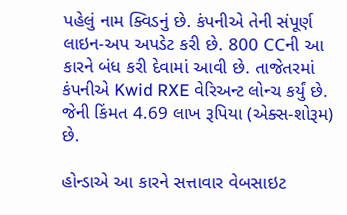પહેલું નામ ક્વિડનું છે. કંપનીએ તેની સંપૂર્ણ લાઇન-અપ અપડેટ કરી છે. 800 CCની આ કારને બંધ કરી દેવામાં આવી છે. તાજેતરમાં કંપનીએ Kwid RXE વેરિઅન્ટ લોન્ચ કર્યું છે. જેની કિંમત 4.69 લાખ રૂપિયા (એક્સ-શોરૂમ) છે.

હોન્ડાએ આ કારને સત્તાવાર વેબસાઇટ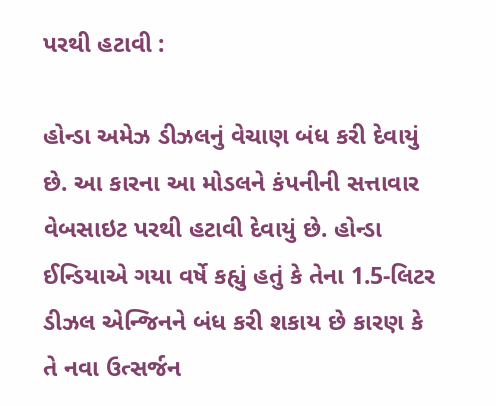પરથી હટાવી :

હોન્ડા અમેઝ ડીઝલનું વેચાણ બંધ કરી દેવાયું છે. આ કારના આ મોડલને કંપનીની સત્તાવાર વેબસાઇટ પરથી હટાવી દેવાયું છે. હોન્ડા ઈન્ડિયાએ ગયા વર્ષે કહ્યું હતું કે તેના 1.5-લિટર ડીઝલ એન્જિનને બંધ કરી શકાય છે કારણ કે તે નવા ઉત્સર્જન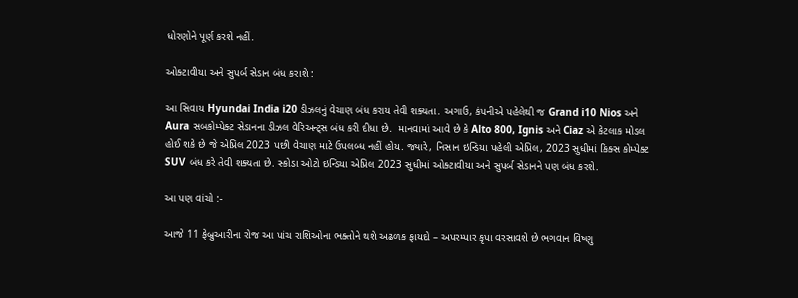ધોરણોને પૂર્ણ કરશે નહીં.

ઓક્ટાવીયા અને સુપર્બ સેડાન બંધ કરાશે :

આ સિવાય Hyundai India i20 ડીઝલનું વેચાણ બંધ કરાય તેવી શક્યતા. અગાઉ, કંપનીએ પહેલેથી જ Grand i10 Nios અને Aura સબકોમ્પેક્ટ સેડાનના ડીઝલ વેરિઅન્ટ્સ બંધ કરી દીધા છે.  માનવામાં આવે છે કે Alto 800, Ignis અને Ciaz એ કેટલાક મોડલ હોઈ શકે છે જે એપ્રિલ 2023 પછી વેચાણ માટે ઉપલબ્ધ નહીં હોય. જ્યારે, નિસાન ઇન્ડિયા પહેલી એપ્રિલ, 2023 સુધીમાં કિક્સ કોમ્પેક્ટ SUV બંધ કરે તેવી શક્યતા છે. સ્કોડા ઓટો ઇન્ડિયા એપ્રિલ 2023 સુધીમાં ઓક્ટાવીયા અને સુપર્બ સેડાનને પણ બંધ કરશે.

આ પણ વાંચો :-

આજે 11 ફેબ્રુઆરીના રોજ આ પાંચ રાશિઓના ભક્તોને થશે અઢળક ફાયદો – અપરમ્પાર કૃપા વરસાવશે છે ભગવાન વિષ્ણુ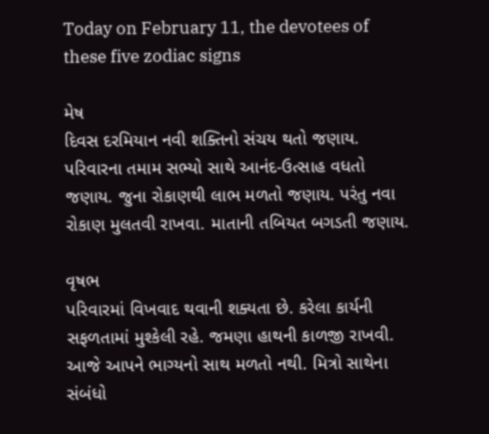Today on February 11, the devotees of these five zodiac signs

મેષ
દિવસ દરમિયાન નવી શક્તિનો સંચય થતો જણાય. પરિવારના તમામ સભ્યો સાથે આનંદ-ઉત્સાહ વધતો જણાય. જુના રોકાણથી લાભ મળતો જણાય. પરંતુ નવા રોકાણ મુલતવી રાખવા. માતાની તબિયત બગડતી જણાય.

વૃષભ
પરિવારમાં વિખવાદ થવાની શક્યતા છે. કરેલા કાર્યની સફળતામાં મુશ્કેલી રહે. જમણા હાથની કાળજી રાખવી. આજે આપને ભાગ્યનો સાથ મળતો નથી. મિત્રો સાથેના સંબંધો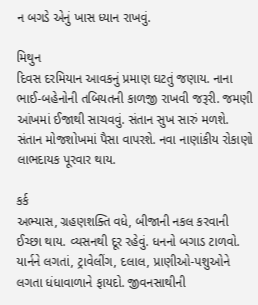ન બગડે એનું ખાસ ધ્યાન રાખવું.

મિથુન
દિવસ દરમિયાન આવકનું પ્રમાણ ઘટતું જણાય. નાના ભાઈ-બહેનોની તબિયતની કાળજી રાખવી જરૂરી. જમણી આંખમાં ઈજાથી સાચવવું. સંતાન સુખ સારું મળશે. સંતાન મોજશોખમાં પૈસા વાપરશે. નવા નાણાંકીય રોકાણો લાભદાયક પૂરવાર થાય.

કર્ક
અભ્યાસ, ગ્રહણશક્તિ વધે, બીજાની નકલ કરવાની ઈચ્છા થાય. વ્યસનથી દૂર રહેવું. ધનનો બગાડ ટાળવો. યાર્નને લગતાં, ટ્રાવેલીંગ, દલાલ, પ્રાણીઓ-પશુઓને લગતા ધંધાવાળાને ફાયદો. જીવનસાથીની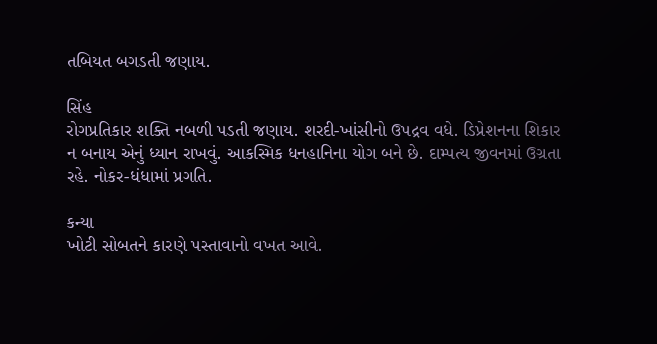તબિયત બગડતી જણાય.

સિંહ
રોગપ્રતિકાર શક્તિ નબળી પડતી જણાય. શરદી-ખાંસીનો ઉપદ્રવ વધે. ડિપ્રેશનના શિકાર ન બનાય એનું ધ્યાન રાખવું. આકસ્મિક ધનહાનિના યોગ બને છે. દામ્પત્ય જીવનમાં ઉગ્રતા રહે. નોકર-ધંધામાં પ્રગતિ.

કન્યા
ખોટી સોબતને કારણે પસ્તાવાનો વખત આવે.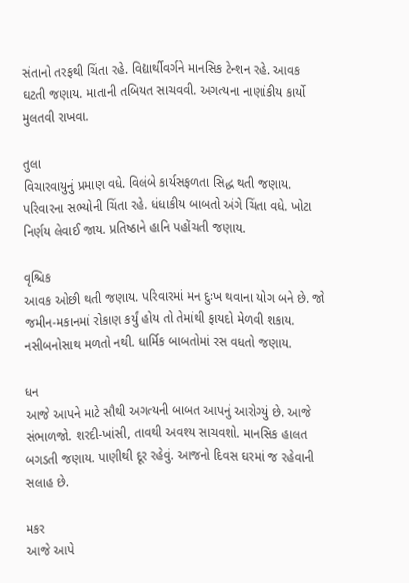સંતાનો તરફથી ચિંતા રહે. વિદ્યાર્થીવર્ગને માનસિક ટેન્શન રહે. આવક ઘટતી જણાય. માતાની તબિયત સાચવવી. અગત્યના નાણાંકીય કાર્યો મુલતવી રાખવા.

તુલા
વિચારવાયુનું પ્રમાણ વધે. વિલંબે કાર્યસફળતા સિદ્ધ થતી જણાય. પરિવારના સભ્યોની ચિંતા રહે. ધંધાકીય બાબતો અંગે ચિંતા વધે. ખોટા નિર્ણય લેવાઈ જાય. પ્રતિષ્ઠાને હાનિ પહોંચતી જણાય.

વૃશ્ચિક
આવક ઓછી થતી જણાય. પરિવારમાં મન દુઃખ થવાના યોગ બને છે. જો જમીન-મકાનમાં રોકાણ કર્યું હોય તો તેમાંથી ફાયદો મેળવી શકાય. નસીબનોસાથ મળતો નથી. ધાર્મિક બાબતોમાં રસ વધતો જણાય.

ધન
આજે આપને માટે સૌથી અગત્યની બાબત આપનું આરોગ્યું છે. આજે સંભાળજો. શરદી-ખાંસી, તાવથી અવશ્ય સાચવશો. માનસિક હાલત બગડતી જણાય. પાણીથી દૂર રહેવું. આજનો દિવસ ઘરમાં જ રહેવાની સલાહ છે.

મકર
આજે આપે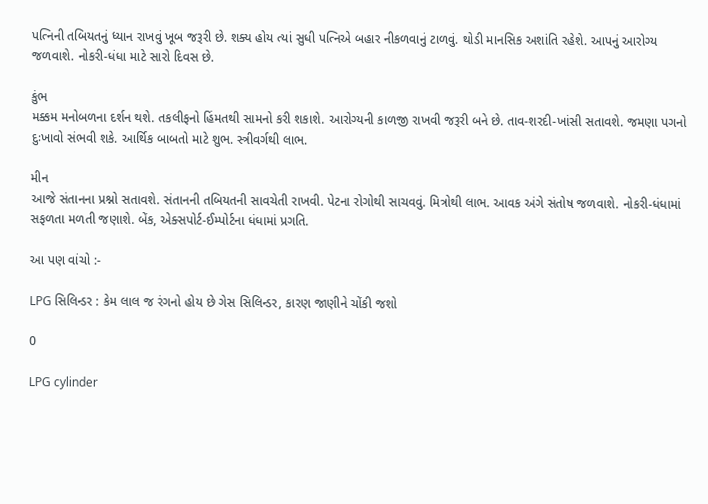પત્નિની તબિયતનું ધ્યાન રાખવું ખૂબ જરૂરી છે. શક્ય હોય ત્યાં સુધી પત્નિએ બહાર નીકળવાનું ટાળવું. થોડી માનસિક અશાંતિ રહેશે. આપનું આરોગ્ય જળવાશે. નોકરી-ધંધા માટે સારો દિવસ છે.

કુંભ
મક્કમ મનોબળના દર્શન થશે. તકલીફનો હિંમતથી સામનો કરી શકાશે. આરોગ્યની કાળજી રાખવી જરૂરી બને છે. તાવ-શરદી-ખાંસી સતાવશે. જમણા પગનો દુઃખાવો સંભવી શકે. આર્થિક બાબતો માટે શુભ. સ્ત્રીવર્ગથી લાભ.

મીન
આજે સંતાનના પ્રશ્નો સતાવશે. સંતાનની તબિયતની સાવચેતી રાખવી. પેટના રોગોથી સાચવવું. મિત્રોથી લાભ. આવક અંગે સંતોષ જળવાશે. નોકરી-ધંધામાં સફળતા મળતી જણાશે. બેંક, એક્સપોર્ટ-ઈમ્પોર્ટના ધંધામાં પ્રગતિ.

આ પણ વાંચો :-

LPG સિલિન્ડર : કેમ લાલ જ રંગનો હોય છે ગેસ સિલિન્ડર, કારણ જાણીને ચોંકી જશો

0

LPG cylinder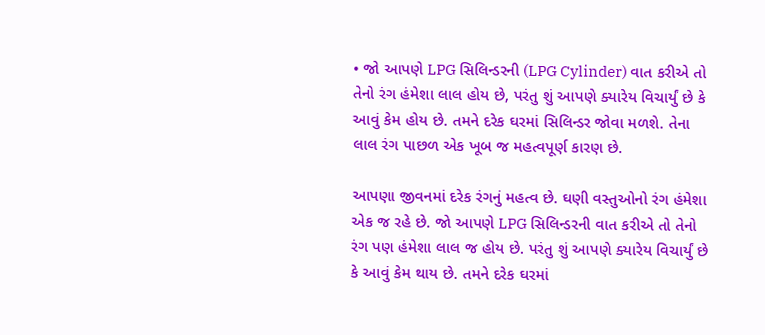• જો આપણે LPG સિલિન્ડરની (LPG Cylinder) વાત કરીએ તો તેનો રંગ હંમેશા લાલ હોય છે, પરંતુ શું આપણે ક્યારેય વિચાર્યું છે કે આવું કેમ હોય છે. તમને દરેક ઘરમાં સિલિન્ડર જોવા મળશે. તેના લાલ રંગ પાછળ એક ખૂબ જ મહત્વપૂર્ણ કારણ છે.

આપણા જીવનમાં દરેક રંગનું મહત્વ છે. ઘણી વસ્તુઓનો રંગ હંમેશા એક જ રહે છે. જો આપણે LPG સિલિન્ડરની વાત કરીએ તો તેનો રંગ પણ હંમેશા લાલ જ હોય છે. પરંતુ શું આપણે ક્યારેય વિચાર્યું છે કે આવું કેમ થાય છે. તમને દરેક ઘરમાં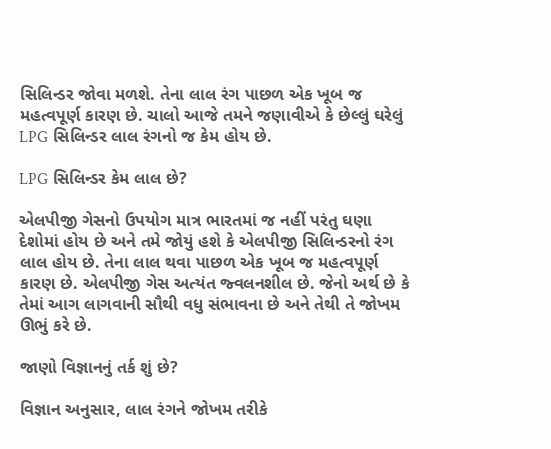સિલિન્ડર જોવા મળશે. તેના લાલ રંગ પાછળ એક ખૂબ જ મહત્વપૂર્ણ કારણ છે. ચાલો આજે તમને જણાવીએ કે છેલ્લું ઘરેલું LPG સિલિન્ડર લાલ રંગનો જ કેમ હોય છે.

LPG સિલિન્ડર કેમ લાલ છે?

એલપીજી ગેસનો ઉપયોગ માત્ર ભારતમાં જ નહીં પરંતુ ઘણા દેશોમાં હોય છે અને તમે જોયું હશે કે એલપીજી સિલિન્ડરનો રંગ લાલ હોય છે. તેના લાલ થવા પાછળ એક ખૂબ જ મહત્વપૂર્ણ કારણ છે. એલપીજી ગેસ અત્યંત જ્વલનશીલ છે. જેનો અર્થ છે કે તેમાં આગ લાગવાની સૌથી વધુ સંભાવના છે અને તેથી તે જોખમ ઊભું કરે છે.

જાણો વિજ્ઞાનનું તર્ક શું છે?

વિજ્ઞાન અનુસાર, લાલ રંગને જોખમ તરીકે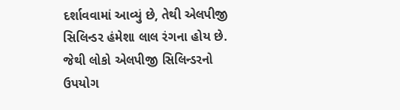દર્શાવવામાં આવ્યું છે, તેથી એલપીજી સિલિન્ડર હંમેશા લાલ રંગના હોય છે. જેથી લોકો એલપીજી સિલિન્ડરનો ઉપયોગ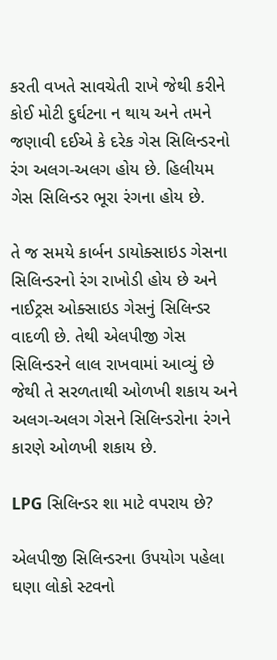કરતી વખતે સાવચેતી રાખે જેથી કરીને કોઈ મોટી દુર્ઘટના ન થાય અને તમને જણાવી દઈએ કે દરેક ગેસ સિલિન્ડરનો રંગ અલગ-અલગ હોય છે. હિલીયમ ગેસ સિલિન્ડર ભૂરા રંગના હોય છે.

તે જ સમયે કાર્બન ડાયોક્સાઇડ ગેસના સિલિન્ડરનો રંગ રાખોડી હોય છે અને નાઈટ્રસ ઓક્સાઇડ ગેસનું સિલિન્ડર વાદળી છે. તેથી એલપીજી ગેસ સિલિન્ડરને લાલ રાખવામાં આવ્યું છે જેથી તે સરળતાથી ઓળખી શકાય અને અલગ-અલગ ગેસને સિલિન્ડરોના રંગને કારણે ઓળખી શકાય છે.

LPG સિલિન્ડર શા માટે વપરાય છે?

એલપીજી સિલિન્ડરના ઉપયોગ પહેલા ઘણા લોકો સ્ટવનો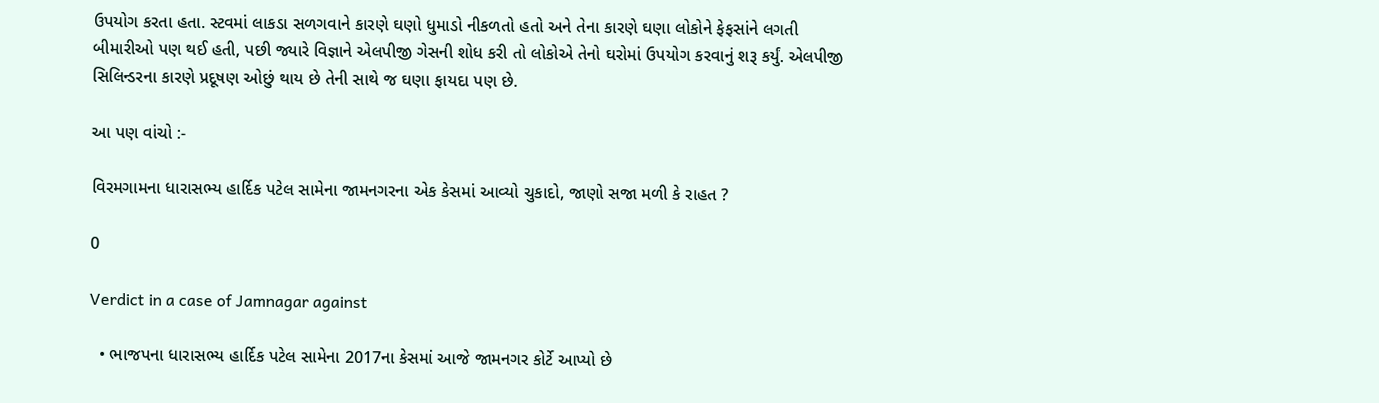ઉપયોગ કરતા હતા. સ્ટવમાં લાકડા સળગવાને કારણે ઘણો ધુમાડો નીકળતો હતો અને તેના કારણે ઘણા લોકોને ફેફસાંને લગતી બીમારીઓ પણ થઈ હતી, પછી જ્યારે વિજ્ઞાને એલપીજી ગેસની શોધ કરી તો લોકોએ તેનો ઘરોમાં ઉપયોગ કરવાનું શરૂ કર્યું. એલપીજી સિલિન્ડરના કારણે પ્રદૂષણ ઓછું થાય છે તેની સાથે જ ઘણા ફાયદા પણ છે.

આ પણ વાંચો :-

વિરમગામના ધારાસભ્ય હાર્દિક પટેલ સામેના જામનગરના એક કેસમાં આવ્યો ચુકાદો, જાણો સજા મળી કે રાહત ?

0

Verdict in a case of Jamnagar against

  • ભાજપના ધારાસભ્ય હાર્દિક પટેલ સામેના 2017ના કેસમાં આજે જામનગર કોર્ટે આપ્યો છે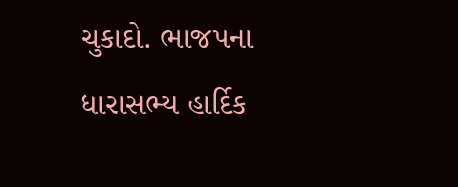ચુકાદો. ભાજપના ધારાસભ્ય હાર્દિક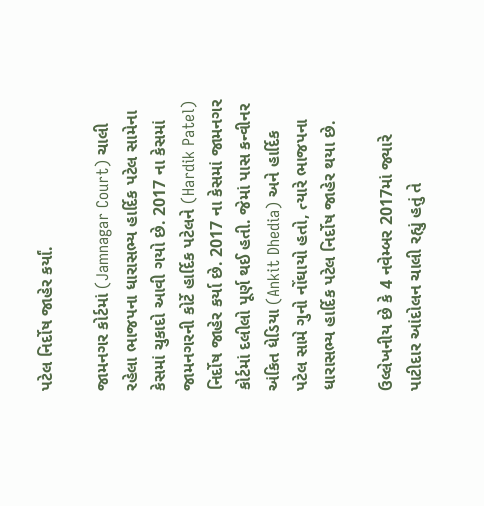પટેલ નિર્દોષ જાહેર કર્યાં.

જામનગર કોર્ટમાં (Jamnagar Court) ચાલી રહેલા ભાજપના ધારાસભ્ય હાર્દિક પટેલ સામેના કેસમાં ચુકાદો આવી ગયો છે. 2017 ના કેસમાં જામનગરની કોર્ટે હાર્દિક પટેલને (Hardik Patel) નિર્દોષ જાહેર કર્યા છે. 2017 ના કેસમાં જામનગર કોર્ટમાં દલીલો પૂર્ણ થઈ હતી. જેમાં પાસ કન્વીનર અંકિત ધેડિયા (Ankit Dhedia) અને હાર્દિક પટેલ સામે ગુનો નોંઘાયો હતો, ત્યારે ભાજપના ધારાસભ્ય હાર્દિક પટેલ નિર્દોષ જાહેર થયા છે.

ઉલ્લેખનીય છે કે 4 નવેમ્બર 2017માં જ્યારે પાટીદાર આંદોલન ચાલી રહ્યું હતું તે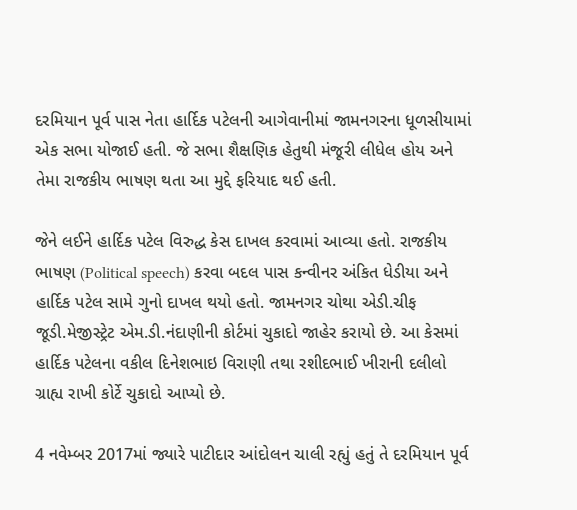દરમિયાન પૂર્વ પાસ નેતા હાર્દિક પટેલની આગેવાનીમાં જામનગરના ધૂળસીયામાં એક સભા યોજાઈ હતી. જે સભા શૈક્ષણિક હેતુથી મંજૂરી લીધેલ હોય અને તેમા રાજકીય ભાષણ થતા આ મુદ્દે ફરિયાદ થઈ હતી.

જેને લઈને હાર્દિક પટેલ વિરુદ્ધ કેસ દાખલ કરવામાં આવ્યા હતો. રાજકીય ભાષણ (Political speech) કરવા બદલ પાસ કન્વીનર અંકિત ધેડીયા અને હાર્દિક પટેલ સામે ગુનો દાખલ થયો હતો. જામનગર ચોથા એડી.ચીફ જૂડી.મેજીસ્ટ્રેટ એમ.ડી.નંદાણીની કોર્ટમાં ચુકાદો જાહેર કરાયો છે. આ કેસમાં હાર્દિક પટેલના વકીલ દિનેશભાઇ વિરાણી તથા રશીદભાઈ ખીરાની દલીલો ગ્રાહ્ય રાખી કોર્ટે ચુકાદો આપ્યો છે.

4 નવેમ્બર 2017માં જ્યારે પાટીદાર આંદોલન ચાલી રહ્યું હતું તે દરમિયાન પૂર્વ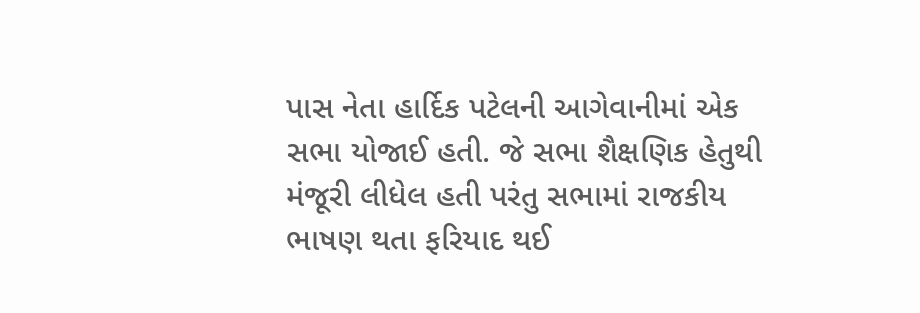પાસ નેતા હાર્દિક પટેલની આગેવાનીમાં એક સભા યોજાઈ હતી. જે સભા શૈક્ષણિક હેતુથી મંજૂરી લીધેલ હતી પરંતુ સભામાં રાજકીય ભાષણ થતા ફરિયાદ થઈ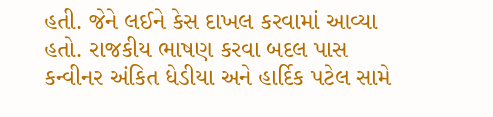હતી. જેને લઈને કેસ દાખલ કરવામાં આવ્યા હતો. રાજકીય ભાષણ કરવા બદલ પાસ કન્વીનર અંકિત ધેડીયા અને હાર્દિક પટેલ સામે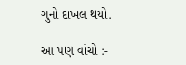ગુનો દાખલ થયો.

આ પણ વાંચો :-